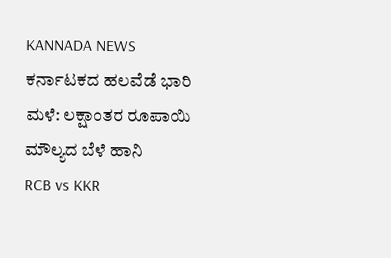KANNADA NEWS
ಕರ್ನಾಟಕದ ಹಲವೆಡೆ ಭಾರಿ ಮಳೆ: ಲಕ್ಷಾಂತರ ರೂಪಾಯಿ ಮೌಲ್ಯದ ಬೆಳೆ ಹಾನಿ
RCB vs KKR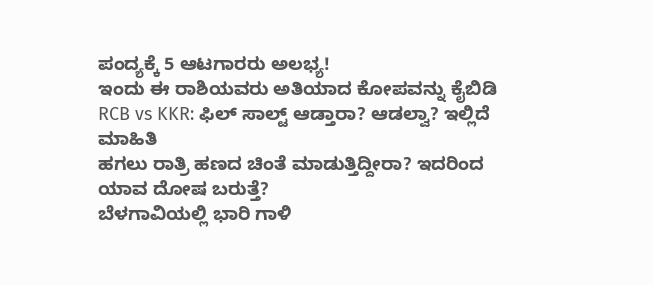ಪಂದ್ಯಕ್ಕೆ 5 ಆಟಗಾರರು ಅಲಭ್ಯ!
ಇಂದು ಈ ರಾಶಿಯವರು ಅತಿಯಾದ ಕೋಪವನ್ನು ಕೈಬಿಡಿ
RCB vs KKR: ಫಿಲ್ ಸಾಲ್ಟ್ ಆಡ್ತಾರಾ? ಆಡಲ್ವಾ? ಇಲ್ಲಿದೆ ಮಾಹಿತಿ
ಹಗಲು ರಾತ್ರಿ ಹಣದ ಚಿಂತೆ ಮಾಡುತ್ತಿದ್ದೀರಾ? ಇದರಿಂದ ಯಾವ ದೋಷ ಬರುತ್ತೆ?
ಬೆಳಗಾವಿಯಲ್ಲಿ ಭಾರಿ ಗಾಳಿ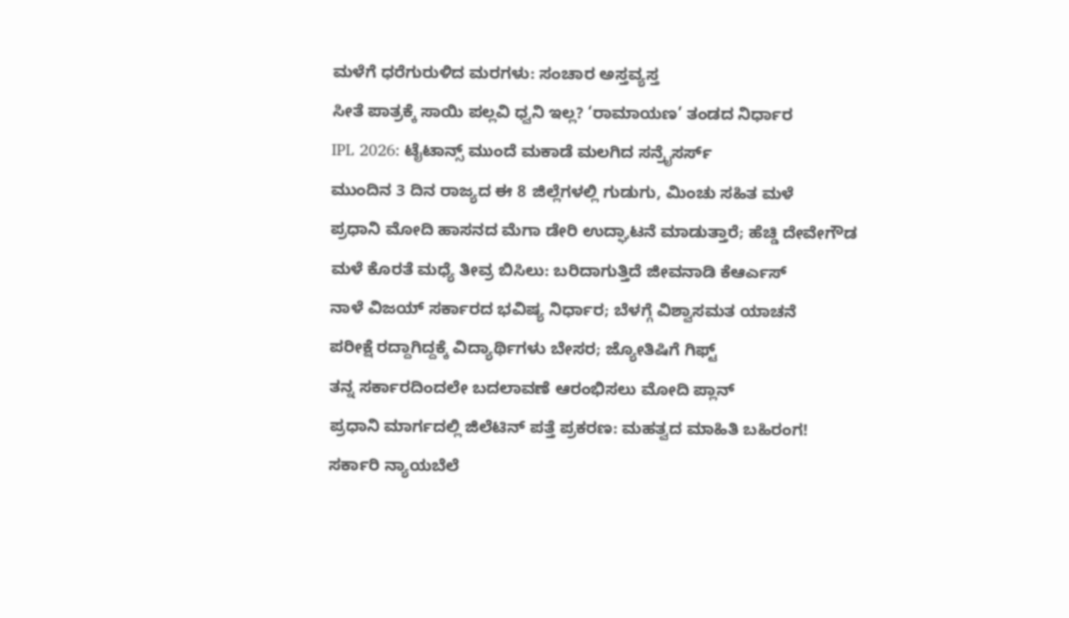ಮಳೆಗೆ ಧರೆಗುರುಳಿದ ಮರಗಳು: ಸಂಚಾರ ಅಸ್ತವ್ಯಸ್ತ
ಸೀತೆ ಪಾತ್ರಕ್ಕೆ ಸಾಯಿ ಪಲ್ಲವಿ ಧ್ವನಿ ಇಲ್ಲ? ‘ರಾಮಾಯಣ’ ತಂಡದ ನಿರ್ಧಾರ
IPL 2026: ಟೈಟಾನ್ಸ್ ಮುಂದೆ ಮಕಾಡೆ ಮಲಗಿದ ಸನ್ರೈಸರ್ಸ್
ಮುಂದಿನ 3 ದಿನ ರಾಜ್ಯದ ಈ 8 ಜಿಲ್ಲೆಗಳಲ್ಲಿ ಗುಡುಗು, ಮಿಂಚು ಸಹಿತ ಮಳೆ
ಪ್ರಧಾನಿ ಮೋದಿ ಹಾಸನದ ಮೆಗಾ ಡೇರಿ ಉದ್ಘಾಟನೆ ಮಾಡುತ್ತಾರೆ; ಹೆಚ್ಡಿ ದೇವೇಗೌಡ
ಮಳೆ ಕೊರತೆ ಮಧ್ಯೆ ತೀವ್ರ ಬಿಸಿಲು: ಬರಿದಾಗುತ್ತಿದೆ ಜೀವನಾಡಿ ಕೆಆರ್ಎಸ್
ನಾಳೆ ವಿಜಯ್ ಸರ್ಕಾರದ ಭವಿಷ್ಯ ನಿರ್ಧಾರ; ಬೆಳಗ್ಗೆ ವಿಶ್ವಾಸಮತ ಯಾಚನೆ
ಪರೀಕ್ಷೆ ರದ್ದಾಗಿದ್ದಕ್ಕೆ ವಿದ್ಯಾರ್ಥಿಗಳು ಬೇಸರ; ಜ್ಯೋತಿಷಿಗೆ ಗಿಫ್ಟ್
ತನ್ನ ಸರ್ಕಾರದಿಂದಲೇ ಬದಲಾವಣೆ ಆರಂಭಿಸಲು ಮೋದಿ ಪ್ಲಾನ್
ಪ್ರಧಾನಿ ಮಾರ್ಗದಲ್ಲಿ ಜಿಲೆಟಿನ್ ಪತ್ತೆ ಪ್ರಕರಣ: ಮಹತ್ವದ ಮಾಹಿತಿ ಬಹಿರಂಗ!
ಸರ್ಕಾರಿ ನ್ಯಾಯಬೆಲೆ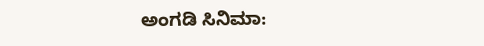ಅಂಗಡಿ ಸಿನಿಮಾ: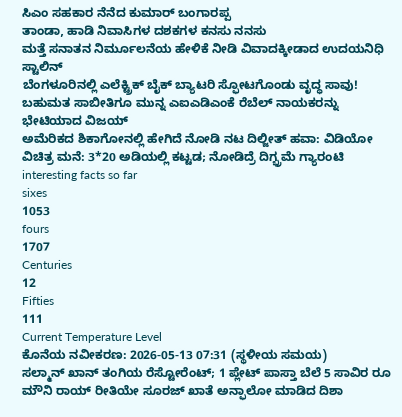ಸಿಎಂ ಸಹಕಾರ ನೆನೆದ ಕುಮಾರ್ ಬಂಗಾರಪ್ಪ
ತಾಂಡಾ, ಹಾಡಿ ನಿವಾಸಿಗಳ ದಶಕಗಳ ಕನಸು ನನಸು
ಮತ್ತೆ ಸನಾತನ ನಿರ್ಮೂಲನೆಯ ಹೇಳಿಕೆ ನೀಡಿ ವಿವಾದಕ್ಕೀಡಾದ ಉದಯನಿಧಿ ಸ್ಟಾಲಿನ್
ಬೆಂಗಳೂರಿನಲ್ಲಿ ಎಲೆಕ್ಟ್ರಿಕ್ ಬೈಕ್ ಬ್ಯಾಟರಿ ಸ್ಫೋಟಗೊಂಡು ವೃದ್ಧ ಸಾವು!
ಬಹುಮತ ಸಾಬೀತಿಗೂ ಮುನ್ನ ಎಐಎಡಿಎಂಕೆ ರೆಬೆಲ್ ನಾಯಕರನ್ನು ಭೇಟಿಯಾದ ವಿಜಯ್
ಅಮೆರಿಕದ ಶಿಕಾಗೋನಲ್ಲಿ ಹೇಗಿದೆ ನೋಡಿ ನಟ ದಿಲ್ಜೀತ್ ಹವಾ: ವಿಡಿಯೋ
ವಿಚಿತ್ರ ಮನೆ: 3*20 ಅಡಿಯಲ್ಲಿ ಕಟ್ಟಡ; ನೋಡಿದ್ರೆ ದಿಗ್ಭ್ರಮೆ ಗ್ಯಾರಂಟಿ
interesting facts so far
sixes
1053
fours
1707
Centuries
12
Fifties
111
Current Temperature Level
ಕೊನೆಯ ನವೀಕರಣ: 2026-05-13 07:31 (ಸ್ಥಳೀಯ ಸಮಯ)
ಸಲ್ಮಾನ್ ಖಾನ್ ತಂಗಿಯ ರೆಸ್ಟೋರೆಂಟ್; 1 ಪ್ಲೇಟ್ ಪಾಸ್ತಾ ಬೆಲೆ 5 ಸಾವಿರ ರೂ
ಮೌನಿ ರಾಯ್ ರೀತಿಯೇ ಸೂರಜ್ ಖಾತೆ ಅನ್ಫಾಲೋ ಮಾಡಿದ ದಿಶಾ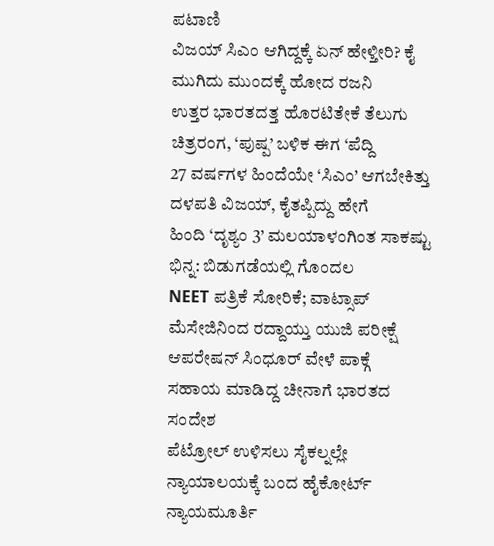ಪಟಾಣಿ
ವಿಜಯ್ ಸಿಎಂ ಆಗಿದ್ದಕ್ಕೆ ಏನ್ ಹೇಳ್ತೀರಿ? ಕೈ ಮುಗಿದು ಮುಂದಕ್ಕೆ ಹೋದ ರಜನಿ
ಉತ್ತರ ಭಾರತದತ್ತ ಹೊರಟಿತೇಕೆ ತೆಲುಗು ಚಿತ್ರರಂಗ, ‘ಪುಷ್ಪ’ ಬಳಿಕ ಈಗ ‘ಪೆದ್ದಿ
27 ವರ್ಷಗಳ ಹಿಂದೆಯೇ ‘ಸಿಎಂ’ ಆಗಬೇಕಿತ್ತು ದಳಪತಿ ವಿಜಯ್, ಕೈತಪ್ಪಿದ್ದು ಹೇಗೆ
ಹಿಂದಿ ‘ದೃಶ್ಯಂ 3’ ಮಲಯಾಳಂಗಿಂತ ಸಾಕಷ್ಟು ಭಿನ್ನ: ಬಿಡುಗಡೆಯಲ್ಲಿ ಗೊಂದಲ
NEET ಪತ್ರಿಕೆ ಸೋರಿಕೆ; ವಾಟ್ಸಾಪ್ ಮೆಸೇಜಿನಿಂದ ರದ್ದಾಯ್ತು ಯುಜಿ ಪರೀಕ್ಷೆ
ಆಪರೇಷನ್ ಸಿಂಧೂರ್ ವೇಳೆ ಪಾಕ್ಗೆ ಸಹಾಯ ಮಾಡಿದ್ದ ಚೀನಾಗೆ ಭಾರತದ ಸಂದೇಶ
ಪೆಟ್ರೋಲ್ ಉಳಿಸಲು ಸೈಕಲ್ನಲ್ಲೇ ನ್ಯಾಯಾಲಯಕ್ಕೆ ಬಂದ ಹೈಕೋರ್ಟ್ ನ್ಯಾಯಮೂರ್ತಿ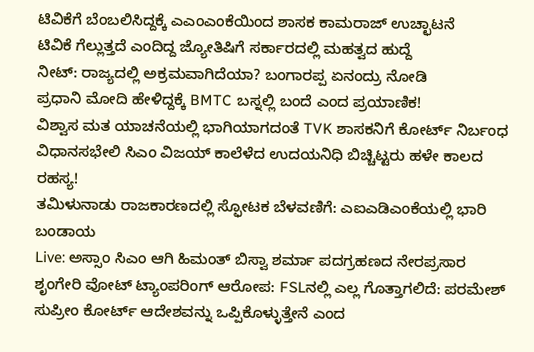ಟಿವಿಕೆಗೆ ಬೆಂಬಲಿಸಿದ್ದಕ್ಕೆ ಎಎಂಎಂಕೆಯಿಂದ ಶಾಸಕ ಕಾಮರಾಜ್ ಉಚ್ಛಾಟನೆ
ಟಿವಿಕೆ ಗೆಲ್ಲುತ್ತದೆ ಎಂದಿದ್ದ ಜ್ಯೋತಿಷಿಗೆ ಸರ್ಕಾರದಲ್ಲಿ ಮಹತ್ವದ ಹುದ್ದೆ
ನೀಟ್: ರಾಜ್ಯದಲ್ಲಿ ಅಕ್ರಮವಾಗಿದೆಯಾ? ಬಂಗಾರಪ್ಪ ಏನಂದ್ರು ನೋಡಿ
ಪ್ರಧಾನಿ ಮೋದಿ ಹೇಳಿದ್ದಕ್ಕೆ BMTC ಬಸ್ನಲ್ಲಿ ಬಂದೆ ಎಂದ ಪ್ರಯಾಣಿಕ!
ವಿಶ್ವಾಸ ಮತ ಯಾಚನೆಯಲ್ಲಿ ಭಾಗಿಯಾಗದಂತೆ TVK ಶಾಸಕನಿಗೆ ಕೋರ್ಟ್ ನಿರ್ಬಂಧ
ವಿಧಾನಸಭೇಲಿ ಸಿಎಂ ವಿಜಯ್ ಕಾಲೆಳೆದ ಉದಯನಿಧಿ ಬಿಚ್ಚಿಟ್ಟರು ಹಳೇ ಕಾಲದ ರಹಸ್ಯ!
ತಮಿಳುನಾಡು ರಾಜಕಾರಣದಲ್ಲಿ ಸ್ಫೋಟಕ ಬೆಳವಣಿಗೆ: ಎಐಎಡಿಎಂಕೆಯಲ್ಲಿ ಭಾರಿ ಬಂಡಾಯ
Live: ಅಸ್ಸಾಂ ಸಿಎಂ ಆಗಿ ಹಿಮಂತ್ ಬಿಸ್ವಾ ಶರ್ಮಾ ಪದಗ್ರಹಣದ ನೇರಪ್ರಸಾರ
ಶೃಂಗೇರಿ ವೋಟ್ ಟ್ಯಾಂಪರಿಂಗ್ ಆರೋಪ: FSLನಲ್ಲಿ ಎಲ್ಲ ಗೊತ್ತಾಗಲಿದೆ: ಪರಮೇಶ್
ಸುಪ್ರೀಂ ಕೋರ್ಟ್ ಆದೇಶವನ್ನು ಒಪ್ಪಿಕೊಳ್ಳುತ್ತೇನೆ ಎಂದ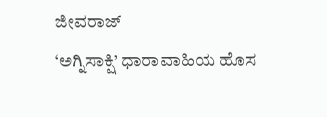ಜೀವರಾಜ್
‘ಅಗ್ನಿಸಾಕ್ಷಿ’ ಧಾರಾವಾಹಿಯ ಹೊಸ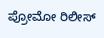ಪ್ರೋಮೋ ರಿಲೀಸ್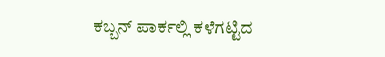ಕಬ್ಬನ್ ಪಾರ್ಕಲ್ಲಿ ಕಳೆಗಟ್ಟಿದ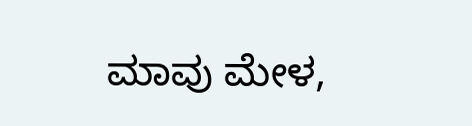ಮಾವು ಮೇಳ,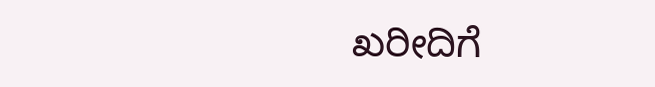ಖರೀದಿಗೆ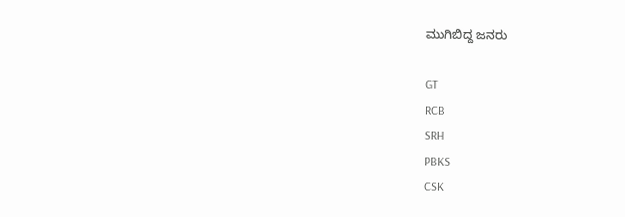ಮುಗಿಬಿದ್ದ ಜನರು

GT
RCB
SRH
PBKS
CSK